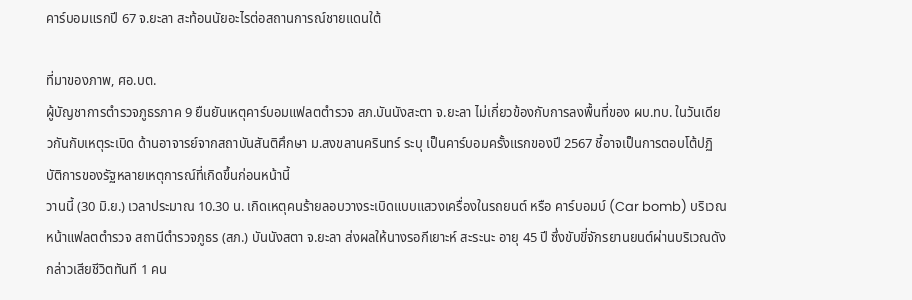คาร์บอมแรกปี 67 จ.ยะลา สะท้อนนัยอะไรต่อสถานการณ์ชายแดนใต้

ที่มาของภาพ, ศอ.บต.
ผู้บัญชาการตำรวจภูธรภาค 9 ยืนยันเหตุคาร์บอมแฟลตตำรวจ สภ.บันนังสะตา จ.ยะลา ไม่เกี่ยวข้องกับการลงพื้นที่ของ ผบ.ทบ. ในวันเดียวกันกับเหตุระเบิด ด้านอาจารย์จากสถาบันสันติศึกษา ม.สงขลานครินทร์ ระบุ เป็นคาร์บอมครั้งแรกของปี 2567 ชี้อาจเป็นการตอบโต้ปฏิบัติการของรัฐหลายเหตุการณ์ที่เกิดขึ้นก่อนหน้านี้
วานนี้ (30 มิ.ย.) เวลาประมาณ 10.30 น. เกิดเหตุคนร้ายลอบวางระเบิดแบบแสวงเครื่องในรถยนต์ หรือ คาร์บอมบ์ (Car bomb) บริเวณหน้าแฟลตตำรวจ สถานีตำรวจภูธร (สภ.) บันนังสตา จ.ยะลา ส่งผลให้นางรอกีเยาะห์ สะระนะ อายุ 45 ปี ซึ่งขับขี่จักรยานยนต์ผ่านบริเวณดังกล่าวเสียชีวิตทันที 1 คน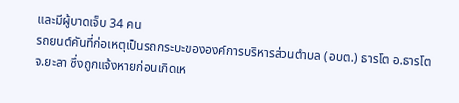และมีผู้บาดเจ็บ 34 คน
รถยนต์คันที่ก่อเหตุเป็นรถกระบะขององค์การบริหารส่วนตำบล (อบต.) ธารโต อ.ธารโต จ.ยะลา ซึ่งถูกแจ้งหายก่อนเกิดเห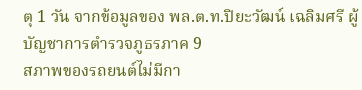ตุ 1 วัน จากข้อมูลของ พล.ต.ท.ปิยะวัฒน์ เฉลิมศรี ผู้บัญชาการตำรวจภูธรภาค 9
สภาพของรถยนต์ไม่มีกา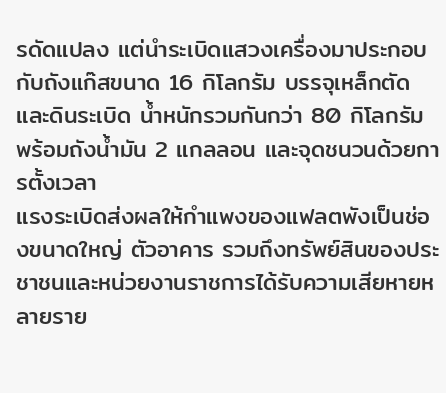รดัดแปลง แต่นำระเบิดแสวงเครื่องมาประกอบกับถังแก๊สขนาด 16 กิโลกรัม บรรจุเหล็กตัด และดินระเบิด น้ำหนักรวมกันกว่า 80 กิโลกรัม พร้อมถังน้ำมัน 2 แกลลอน และจุดชนวนด้วยการตั้งเวลา
แรงระเบิดส่งผลให้กำแพงของแฟลตพังเป็นช่องขนาดใหญ่ ตัวอาคาร รวมถึงทรัพย์สินของประชาชนและหน่วยงานราชการได้รับความเสียหายหลายราย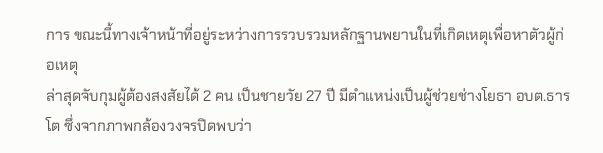การ ขณะนี้ทางเจ้าหน้าที่อยู่ระหว่างการรวบรวมหลักฐานพยานในที่เกิดเหตุเพื่อหาตัวผู้ก่อเหตุ
ล่าสุดจับกุมผู้ต้องสงสัยได้ 2 คน เป็นชายวัย 27 ปี มีตำแหน่งเป็นผู้ช่วยช่างโยธา อบต.ธารโต ซึ่งจากภาพกล้องวงจรปิดพบว่า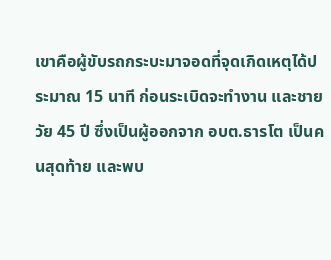เขาคือผู้ขับรถกระบะมาจอดที่จุดเกิดเหตุได้ประมาณ 15 นาที ก่อนระเบิดจะทำงาน และชายวัย 45 ปี ซึ่งเป็นผู้ออกจาก อบต.ธารโต เป็นคนสุดท้าย และพบ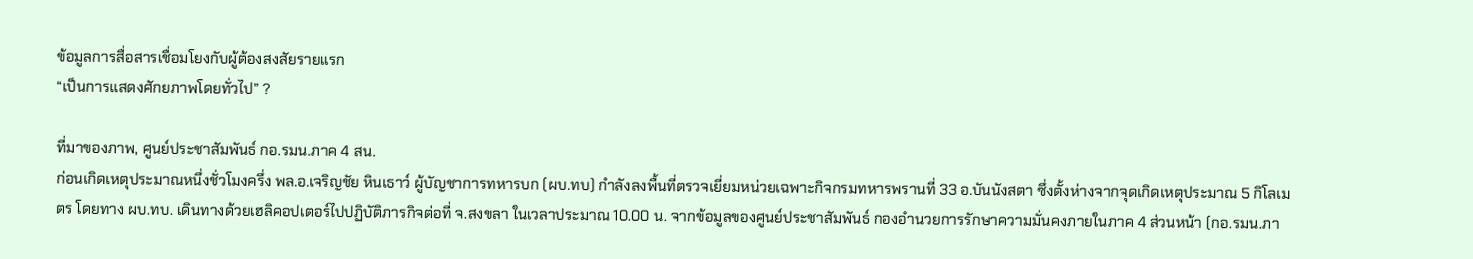ข้อมูลการสื่อสารเชื่อมโยงกับผู้ต้องสงสัยรายแรก
“เป็นการแสดงศักยภาพโดยทั่วไป” ?

ที่มาของภาพ, ศูนย์ประชาสัมพันธ์ กอ.รมน.ภาค 4 สน.
ก่อนเกิดเหตุประมาณหนึ่งชั่วโมงครึ่ง พล.อ.เจริญชัย หินเธาว์ ผู้บัญชาการทหารบก (ผบ.ทบ) กำลังลงพื้นที่ตรวจเยี่ยมหน่วยเฉพาะกิจกรมทหารพรานที่ 33 อ.บันนังสตา ซึ่งตั้งห่างจากจุดเกิดเหตุประมาณ 5 กิโลเมตร โดยทาง ผบ.ทบ. เดินทางด้วยเฮลิคอปเตอร์ไปปฏิบัติภารกิจต่อที่ จ.สงขลา ในเวลาประมาณ 10.00 น. จากข้อมูลของศูนย์ประชาสัมพันธ์ กองอำนวยการรักษาความมั่นคงภายในภาค 4 ส่วนหน้า (กอ.รมน.ภา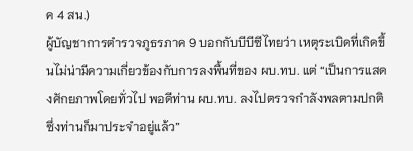ค 4 สน.)
ผู้บัญชาการตำรวจภูธรภาค 9 บอกกับบีบีซีไทยว่า เหตุระเบิดที่เกิดขึ้นไม่น่ามีความเกี่ยวข้องกับการลงพื้นที่ของ ผบ.ทบ. แต่ “เป็นการแสดงศักยภาพโดยทั่วไป พอดีท่าน ผบ.ทบ. ลงไปตรวจกำลังพลตามปกติ ซึ่งท่านก็มาประจำอยู่แล้ว”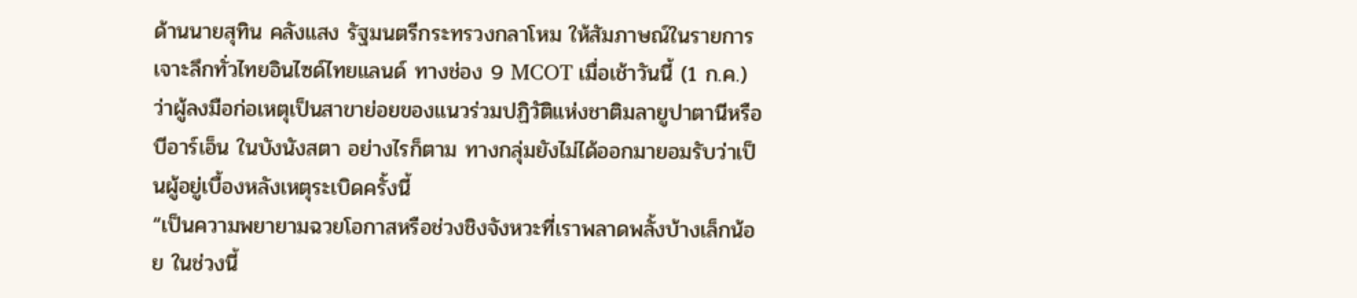ด้านนายสุทิน คลังแสง รัฐมนตรีกระทรวงกลาโหม ให้สัมภาษณ์ในรายการเจาะลึกทั่วไทยอินไซด์ไทยแลนด์ ทางช่อง 9 MCOT เมื่อเช้าวันนี้ (1 ก.ค.) ว่าผู้ลงมือก่อเหตุเป็นสาขาย่อยของแนวร่วมปฏิวัติแห่งชาติมลายูปาตานีหรือบีอาร์เอ็น ในบังนังสตา อย่างไรก็ตาม ทางกลุ่มยังไม่ได้ออกมายอมรับว่าเป็นผู้อยู่เบื้องหลังเหตุระเบิดครั้งนี้
“เป็นความพยายามฉวยโอกาสหรือช่วงชิงจังหวะที่เราพลาดพลั้งบ้างเล็กน้อย ในช่วงนี้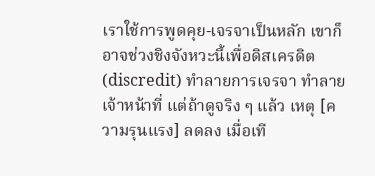เราใช้การพูดคุย-เจรจาเป็นหลัก เขาก็อาจช่วงชิงจังหวะนี้เพื่อดิสเครดิต (discredit) ทำลายการเจรจา ทำลายเจ้าหน้าที่ แต่ถ้าดูจริง ๆ แล้ว เหตุ [ความรุนแรง] ลดลง เมื่อเที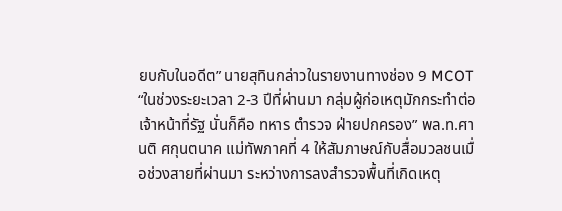ยบกับในอดีต” นายสุทินกล่าวในรายงานทางช่อง 9 MCOT
“ในช่วงระยะเวลา 2-3 ปีที่ผ่านมา กลุ่มผู้ก่อเหตุมักกระทำต่อเจ้าหน้าที่รัฐ นั่นก็คือ ทหาร ตำรวจ ฝ่ายปกครอง” พล.ท.ศานติ ศกุนตนาค แม่ทัพภาคที่ 4 ให้สัมภาษณ์กับสื่อมวลชนเมื่อช่วงสายที่ผ่านมา ระหว่างการลงสำรวจพื้นที่เกิดเหตุ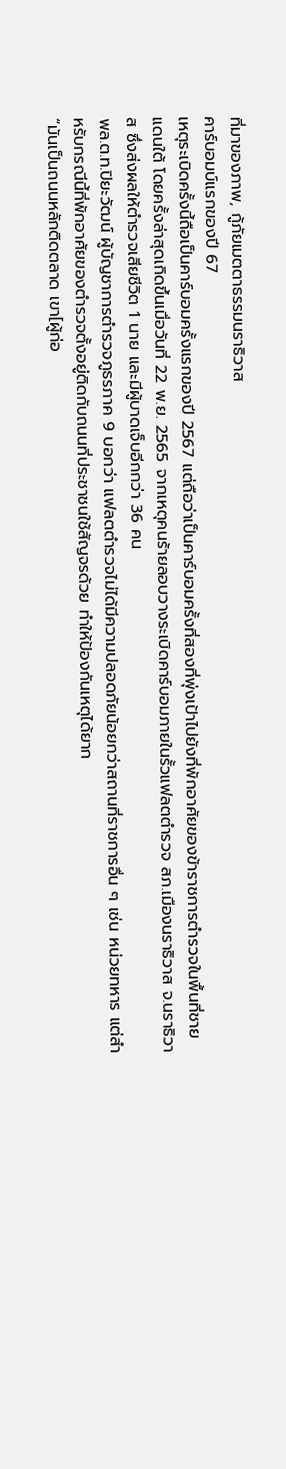ที่มาของภาพ, กู้ภัยเมตตาธรรมนราธิวาส
คาร์บอมบ์แรกของปี 67
เหตุระเบิดครั้งนี้ถือเป็นคาร์บอมครั้งแรกของปี 2567 แต่ถือว่าเป็นคาร์บอมครั้งที่สองที่พุ่งเป้าไปยังที่พักอาศัยของข้าราชการตำรวจในพื้นที่ชายแดนใต้ โดยครั้งล่าสุดเกิดขึ้นเมื่อวันที่ 22 พ.ย. 2565 จากเหตุคนร้ายลอบวางระเบิดคาร์บอมภายในรั้วแฟลตตำรวจ สภ.เมืองนราธิวาส จ.นราธิวาส ซึ่งส่งผลให้ตำรวจเสียชีวิต 1 นาย และมีผู้บาดเจ็บอีกกว่า 36 คน
พล.ต.ท.ปิยะวัฒน์ ผู้บัญชาการตำรวจภูธรภาค 9 บอกว่า แฟลตตำรวจไม่ได้มีความปลอดภัยน้อยกว่าสถานที่ราชการอื่น ๆ เช่น หน่วยทหาร แต่สำหรับกรณีนี้ที่พักอาศัยของตำรวจตั้งอยู่ติดกับถนนที่ประชาชนใช้สัญจรด้วย ทำให้ป้องกันเหตุได้ยาก
“มันเป็นถนนหลักติดตลาด เขา[ผู้ก่อ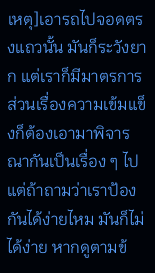เหตุ]เอารถไปจอดตรงแถวนั้น มันก็ระวังยาก แต่เราก็มีมาตรการ ส่วนเรื่องความเข้มแข็งก็ต้องเอามาพิจารณากันเป็นเรื่อง ๆ ไป แต่ถ้าถามว่าเราป้องกันได้ง่ายไหม มันก็ไม่ได้ง่าย หากดูตามข้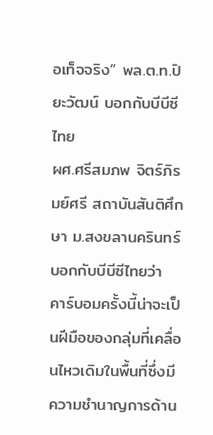อเท็จจริง” พล.ต.ท.ปิยะวัฒน์ บอกกับบีบีซีไทย
ผศ.ศรีสมภพ จิตร์ภิรมย์ศรี สถาบันสันติศึกษา ม.สงขลานครินทร์ บอกกับบีบีซีไทยว่า คาร์บอมครั้งนี้น่าจะเป็นฝีมือของกลุ่มที่เคลื่อนไหวเดิมในพื้นที่ซึ่งมีความชำนาญการด้าน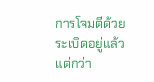การโจมตีด้วยระเบิดอยู่แล้ว แต่กว่า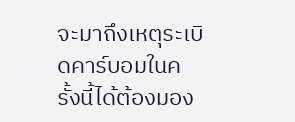จะมาถึงเหตุระเบิดคาร์บอมในครั้งนี้ได้ต้องมอง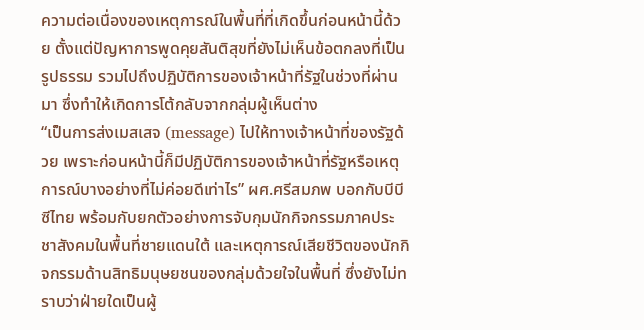ความต่อเนื่องของเหตุการณ์ในพื้นที่ที่เกิดขึ้นก่อนหน้านี้ด้วย ตั้งแต่ปัญหาการพูดคุยสันติสุขที่ยังไม่เห็นข้อตกลงที่เป็นรูปธรรม รวมไปถึงปฏิบัติการของเจ้าหน้าที่รัฐในช่วงที่ผ่านมา ซึ่งทำให้เกิดการโต้กลับจากกลุ่มผู้เห็นต่าง
“เป็นการส่งเมสเสจ (message) ไปให้ทางเจ้าหน้าที่ของรัฐด้วย เพราะก่อนหน้านี้ก็มีปฏิบัติการของเจ้าหน้าที่รัฐหรือเหตุการณ์บางอย่างที่ไม่ค่อยดีเท่าไร” ผศ.ศรีสมภพ บอกกับบีบีซีไทย พร้อมกับยกตัวอย่างการจับกุมนักกิจกรรมภาคประชาสังคมในพื้นที่ชายแดนใต้ และเหตุการณ์เสียชีวิตของนักกิจกรรมด้านสิทธิมนุษยชนของกลุ่มด้วยใจในพื้นที่ ซึ่งยังไม่ทราบว่าฝ่ายใดเป็นผู้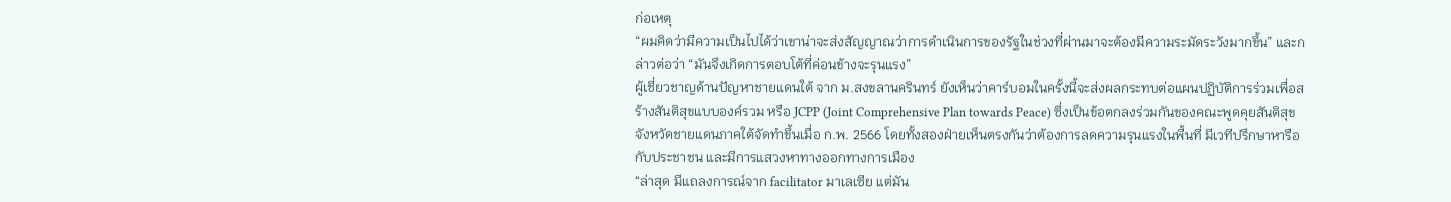ก่อเหตุ
“ผมคิดว่ามีความเป็นไปได้ว่าเขาน่าจะส่งสัญญาณว่าการดำเนินการของรัฐในช่วงที่ผ่านมาจะต้องมีความระมัดระวังมากขึ้น” และกล่าวต่อว่า “มันจึงเกิดการตอบโต้ที่ค่อนข้างจะรุนแรง”
ผู้เชี่ยวชาญด้านปัญหาชายแดนใต้ จาก ม.สงขลานครินทร์ ยังเห็นว่าคาร์บอมในครั้งนี้จะส่งผลกระทบต่อแผนปฏิบัติการร่วมเพื่อสร้างสันติสุขแบบองค์รวม หรือ JCPP (Joint Comprehensive Plan towards Peace) ซึ่งเป็นข้อตกลงร่วมกันของคณะพูดคุยสันติสุขจังหวัดชายแดนภาคใต้จัดทำขึ้นเมื่อ ก.พ. 2566 โดยทั้งสองฝ่ายเห็นตรงกันว่าต้องการลดความรุนแรงในพื้นที่ มีเวทีปรึกษาหารือกับประชาชน และมีการแสวงหาทางออกทางการเมือง
“ล่าสุด มีแถลงการณ์จาก facilitator มาเลเซีย แต่มัน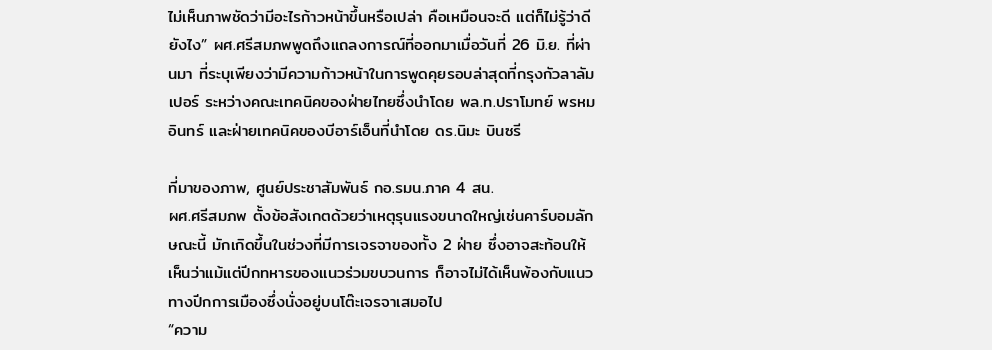ไม่เห็นภาพชัดว่ามีอะไรก้าวหน้าขึ้นหรือเปล่า คือเหมือนจะดี แต่ก็ไม่รู้ว่าดียังไง” ผศ.ศรีสมภพพูดถึงแถลงการณ์ที่ออกมาเมื่อวันที่ 26 มิ.ย. ที่ผ่านมา ที่ระบุเพียงว่ามีความก้าวหน้าในการพูดคุยรอบล่าสุดที่กรุงกัวลาลัมเปอร์ ระหว่างคณะเทคนิคของฝ่ายไทยซึ่งนำโดย พล.ท.ปราโมทย์ พรหมอินทร์ และฝ่ายเทคนิคของบีอาร์เอ็นที่นำโดย ดร.นิมะ บินซรี

ที่มาของภาพ, ศูนย์ประชาสัมพันธ์ กอ.รมน.ภาค 4 สน.
ผศ.ศรีสมภพ ตั้งข้อสังเกตด้วยว่าเหตุรุนแรงขนาดใหญ่เช่นคาร์บอมลักษณะนี้ มักเกิดขึ้นในช่วงที่มีการเจรจาของทั้ง 2 ฝ่าย ซึ่งอาจสะท้อนให้เห็นว่าแม้แต่ปีกทหารของแนวร่วมขบวนการ ก็อาจไม่ได้เห็นพ้องกับแนวทางปีกการเมืองซึ่งนั่งอยู่บนโต๊ะเจรจาเสมอไป
“ความ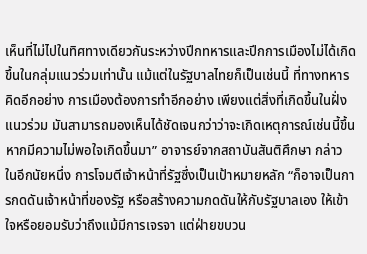เห็นที่ไม่ไปในทิศทางเดียวกันระหว่างปีกทหารและปีกการเมืองไม่ได้เกิดขึ้นในกลุ่มแนวร่วมเท่านั้น แม้แต่ในรัฐบาลไทยก็เป็นเช่นนี้ ที่ทางทหารคิดอีกอย่าง การเมืองต้องการทำอีกอย่าง เพียงแต่สิ่งที่เกิดขึ้นในฝั่งแนวร่วม มันสามารถมองเห็นได้ชัดเจนกว่าว่าจะเกิดเหตุการณ์เช่นนี้ขึ้น หากมีความไม่พอใจเกิดขึ้นมา” อาจารย์จากสถาบันสันติศึกษา กล่าว
ในอีกนัยหนึ่ง การโจมตีเจ้าหน้าที่รัฐซึ่งเป็นเป้าหมายหลัก “ก็อาจเป็นการกดดันเจ้าหน้าที่ของรัฐ หรือสร้างความกดดันให้กับรัฐบาลเอง ให้เข้าใจหรือยอมรับว่าถึงแม้มีการเจรจา แต่ฝ่ายขบวน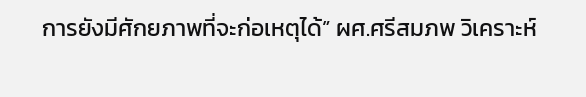การยังมีศักยภาพที่จะก่อเหตุได้” ผศ.ศรีสมภพ วิเคราะห์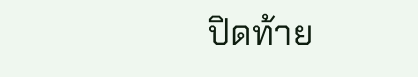ปิดท้าย